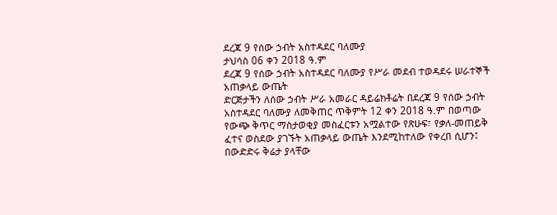ደረጃ 9 የሰው ኃብት አስተዳደር ባለሙያ
ታህሳስ 06 ቀን 2018 ዓ.ም
ደረጃ 9 የሰው ኃብት አስተዳደር ባለሙያ የሥራ መደብ ተወዳደሩ ሠራተኞች አጠቃላይ ውጤት
ድርጅታችን ለሰው ኃብት ሥራ አመራር ዳይሬክቶሬት በደረጃ 9 የሰው ኃብት አስተዳደር ባለሙያ ለመቅጠር ጥቅምት 12 ቀን 2018 ዓ.ም በወጣው የውጭ ቅጥር ማስታወቂያ መስፈርቱን አሟልተው የጽሁፍ፣ የቃለ-መጠይቅ ፈተና ወስደው ያገኙት አጠቃላይ ውጤት እንደሚከተለው የቀረበ ሲሆን፤ በውድድሩ ቅሬታ ያላቸው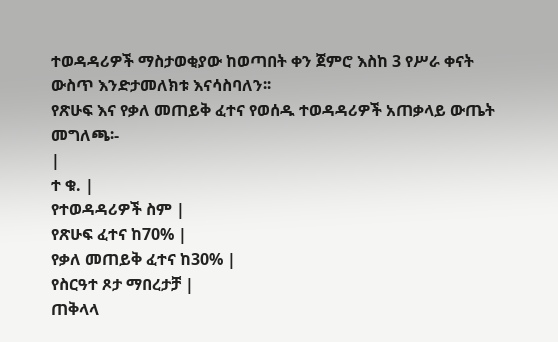ተወዳዳሪዎች ማስታወቂያው ከወጣበት ቀን ጀምሮ እስከ 3 የሥራ ቀናት ውስጥ እንድታመለክቱ እናሳስባለን፡፡
የጽሁፍ እና የቃለ መጠይቅ ፈተና የወሰዱ ተወዳዳሪዎች አጠቃላይ ውጤት መግለጫ፡-
|
ተ ቁ. |
የተወዳዳሪዎች ስም |
የጽሁፍ ፈተና ከ70% |
የቃለ መጠይቅ ፈተና ከ30% |
የስርዓተ ጾታ ማበረታቻ |
ጠቅላላ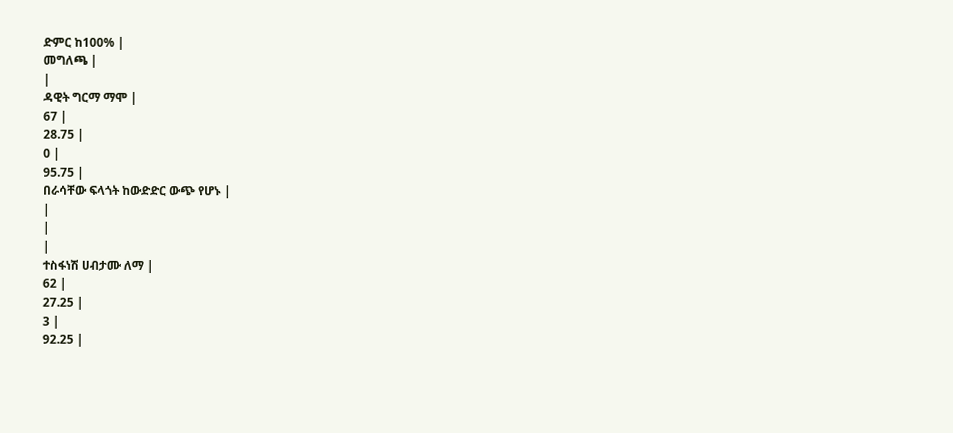ድምር ከ100% |
መግለጫ |
|
ዳዊት ግርማ ማሞ |
67 |
28.75 |
0 |
95.75 |
በራሳቸው ፍላጎት ከውድድር ውጭ የሆኑ |
|
|
|
ተስፋነሽ ሀብታሙ ለማ |
62 |
27.25 |
3 |
92.25 |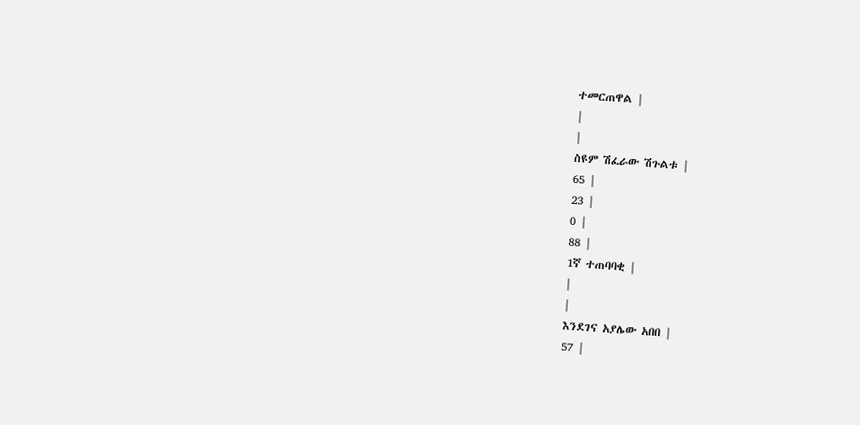ተመርጠዋል |
|
|
ስዩም ሽፈራው ሽጉልቱ |
65 |
23 |
0 |
88 |
1ኛ ተጠባባቂ |
|
|
እንደገና አያሌው አበበ |
57 |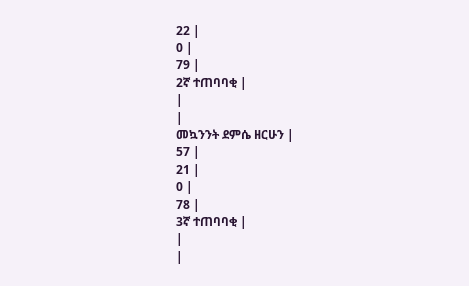22 |
0 |
79 |
2ኛ ተጠባባቂ |
|
|
መኳንንት ደምሴ ዘርሁን |
57 |
21 |
0 |
78 |
3ኛ ተጠባባቂ |
|
|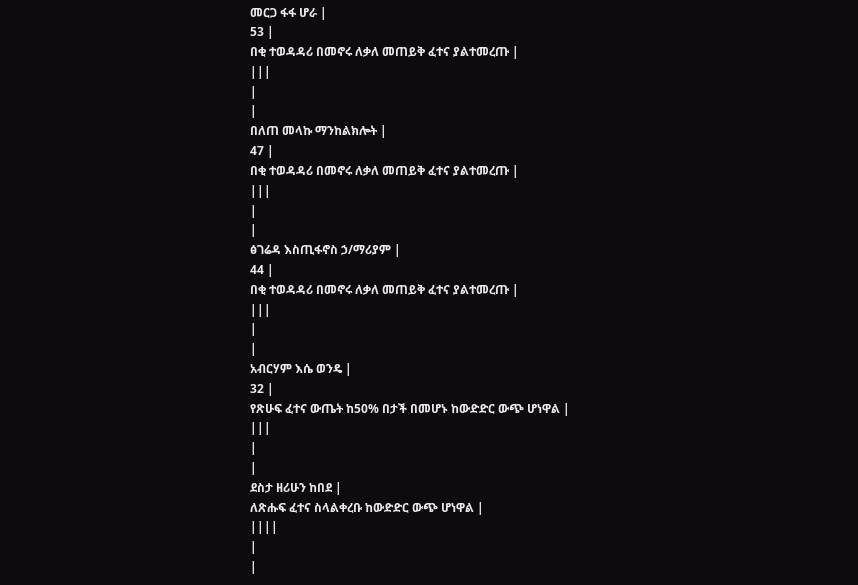መርጋ ፋፋ ሆራ |
53 |
በቂ ተወዳዳሪ በመኖሩ ለቃለ መጠይቅ ፈተና ያልተመረጡ |
|||
|
|
በለጠ መላኩ ማንከልክሎት |
47 |
በቂ ተወዳዳሪ በመኖሩ ለቃለ መጠይቅ ፈተና ያልተመረጡ |
|||
|
|
ፅገሬዳ እስጢፋኖስ ኃ/ማሪያም |
44 |
በቂ ተወዳዳሪ በመኖሩ ለቃለ መጠይቅ ፈተና ያልተመረጡ |
|||
|
|
አብርሃም እሴ ወንዴ |
32 |
የጽሁፍ ፈተና ውጤት ከ50% በታች በመሆኑ ከውድድር ውጭ ሆነዋል |
|||
|
|
ደስታ ዘሪሁን ከበደ |
ለጽሑፍ ፈተና ስላልቀረቡ ከውድድር ውጭ ሆነዋል |
||||
|
|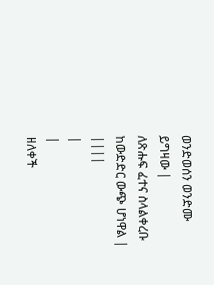ወንድወሰን ወንድሙ ይግዛው |
ለጽሑፍ ፈተና ስላልቀረቡ ከውድድር ውጭ ሆነዋል |
||||
|
|
ዘለቀች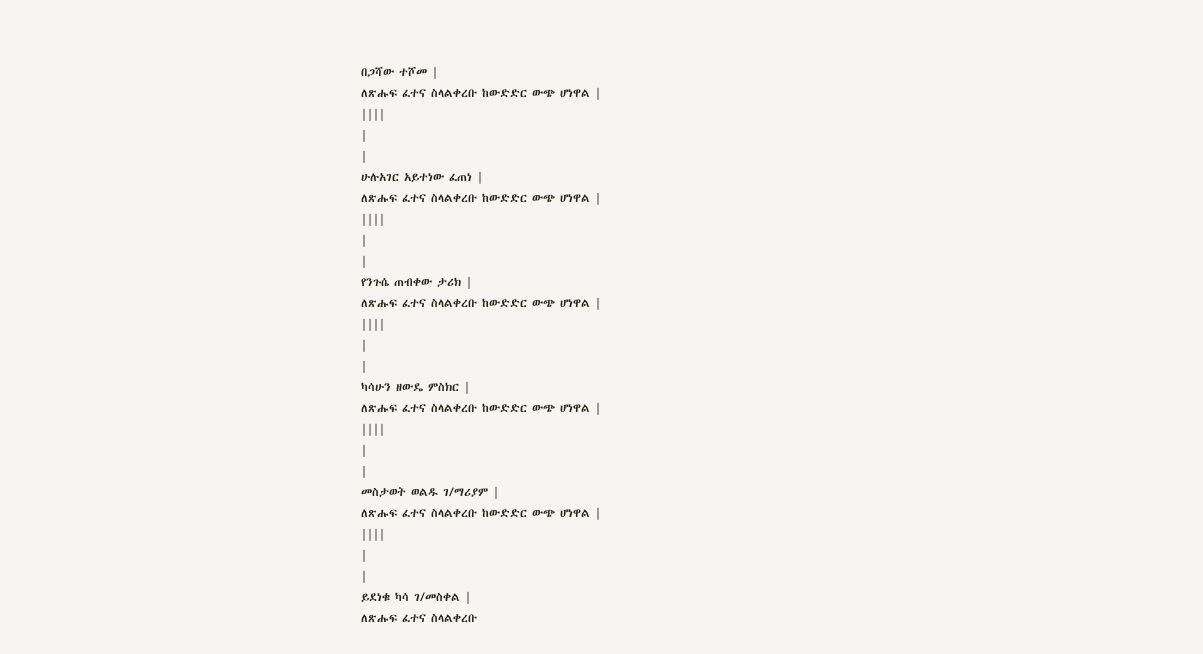በጋሻው ተሾመ |
ለጽሑፍ ፈተና ስላልቀረቡ ከውድድር ውጭ ሆነዋል |
||||
|
|
ሁሉአገር አይተነው ፈጠነ |
ለጽሑፍ ፈተና ስላልቀረቡ ከውድድር ውጭ ሆነዋል |
||||
|
|
የንጉሴ ጠብቀው ታሪክ |
ለጽሑፍ ፈተና ስላልቀረቡ ከውድድር ውጭ ሆነዋል |
||||
|
|
ካሳሁን ዘውዴ ምስክር |
ለጽሑፍ ፈተና ስላልቀረቡ ከውድድር ውጭ ሆነዋል |
||||
|
|
መስታወት ወልዱ ገ/ማሪያም |
ለጽሑፍ ፈተና ስላልቀረቡ ከውድድር ውጭ ሆነዋል |
||||
|
|
ይደነቁ ካሳ ገ/መስቀል |
ለጽሑፍ ፈተና ስላልቀረቡ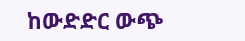ከውድድር ውጭ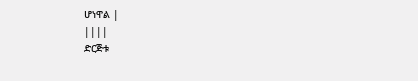ሆነዋል |
||||
ድርጅቱ